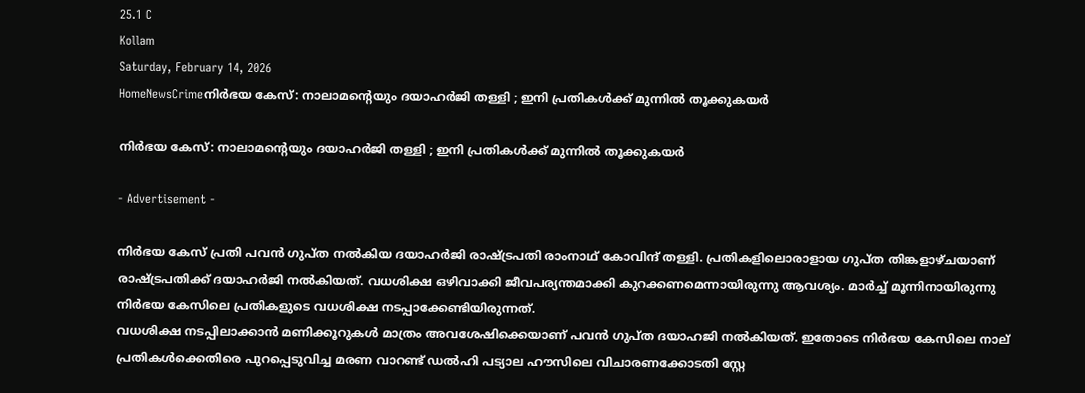25.1 C
Kollam
Saturday, February 14, 2026
HomeNewsCrimeനിര്‍ഭയ കേസ്: നാലാമന്റെയും ദയാഹര്‍ജി തള്ളി ; ഇനി പ്രതികള്‍ക്ക് മുന്നില്‍ തൂക്കുകയര്‍

നിര്‍ഭയ കേസ്: നാലാമന്റെയും ദയാഹര്‍ജി തള്ളി ; ഇനി പ്രതികള്‍ക്ക് മുന്നില്‍ തൂക്കുകയര്‍

- Advertisement -

നിര്‍ഭയ കേസ് പ്രതി പവന്‍ ഗുപ്ത നല്‍കിയ ദയാഹര്‍ജി രാഷ്ട്രപതി രാംനാഥ് കോവിന്ദ് തള്ളി. പ്രതികളിലൊരാളായ ഗുപ്ത തിങ്കളാഴ്ചയാണ് രാഷ്ട്രപതിക്ക് ദയാഹര്‍ജി നല്‍കിയത്. വധശിക്ഷ ഒഴിവാക്കി ജീവപര്യന്തമാക്കി കുറക്കണമെന്നായിരുന്നു ആവശ്യം. മാര്‍ച്ച് മൂന്നിനായിരുന്നു നിര്‍ഭയ കേസിലെ പ്രതികളുടെ വധശിക്ഷ നടപ്പാക്കേണ്ടിയിരുന്നത്.
വധശിക്ഷ നടപ്പിലാക്കാന്‍ മണിക്കൂറുകള്‍ മാത്രം അവശേഷിക്കെയാണ് പവന്‍ ഗുപ്ത ദയാഹജി നല്‍കിയത്. ഇതോടെ നിര്‍ഭയ കേസിലെ നാല് പ്രതികള്‍ക്കെതിരെ പുറപ്പെടുവിച്ച മരണ വാറണ്ട് ഡല്‍ഹി പട്യാല ഹൗസിലെ വിചാരണക്കോടതി സ്റ്റേ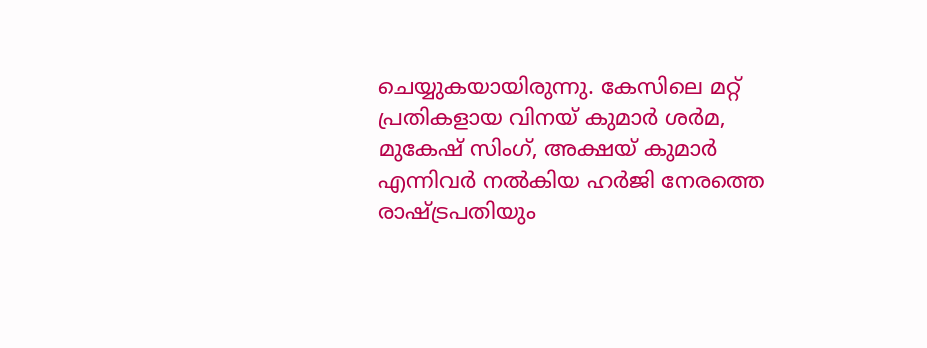ചെയ്യുകയായിരുന്നു. കേസിലെ മറ്റ് പ്രതികളായ വിനയ് കുമാര്‍ ശര്‍മ, മുകേഷ് സിംഗ്, അക്ഷയ് കുമാര്‍ എന്നിവര്‍ നല്‍കിയ ഹര്‍ജി നേരത്തെ രാഷ്ട്രപതിയും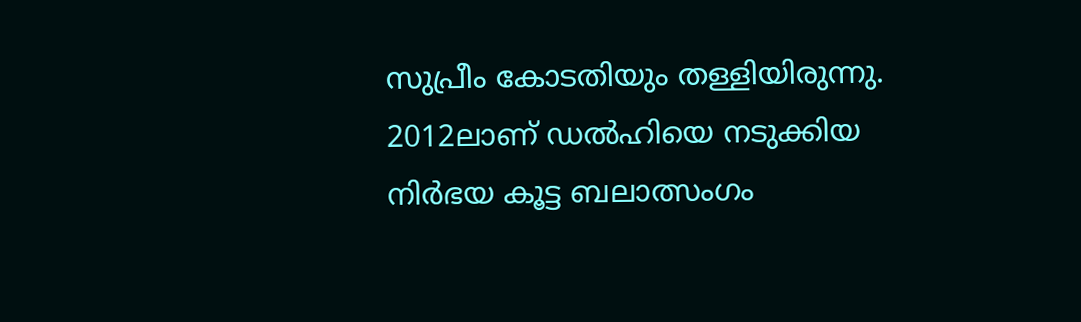സുപ്രീം കോടതിയും തള്ളിയിരുന്നു. 2012ലാണ് ഡല്‍ഹിയെ നടുക്കിയ നിര്‍ഭയ കൂട്ട ബലാത്സംഗം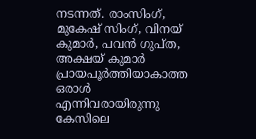നടന്നത്. രാംസിംഗ്, മുകേഷ് സിംഗ്, വിനയ് കുമാര്‍, പവന്‍ ഗുപ്ത, അക്ഷയ് കുമാര്‍ പ്രായപൂര്‍ത്തിയാകാത്ത ഒരാള്‍ എന്നിവരായിരുന്നു കേസിലെ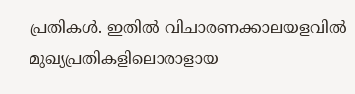പ്രതികള്‍. ഇതില്‍ വിചാരണക്കാലയളവില്‍ മുഖ്യപ്രതികളിലൊരാളായ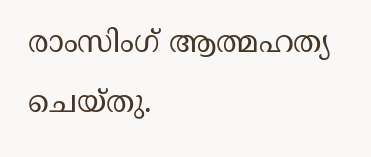രാംസിംഗ് ആത്മഹത്യ ചെയ്തു.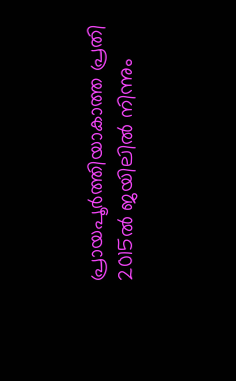പ്രായപൂര്‍ത്തിയാകാത്ത പ്രതി 2015ല്‍ ജയിലില്‍ നിന്നും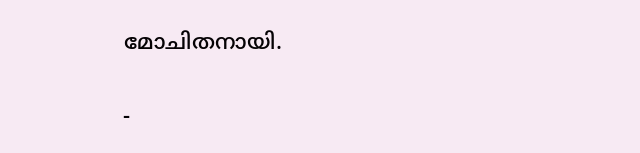മോചിതനായി.

-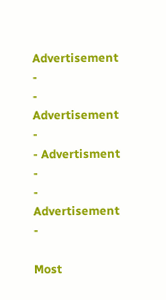Advertisement -
- Advertisement -
- Advertisment -
- Advertisement -

Most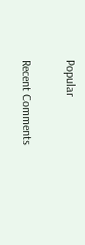Popular

Recent Comments